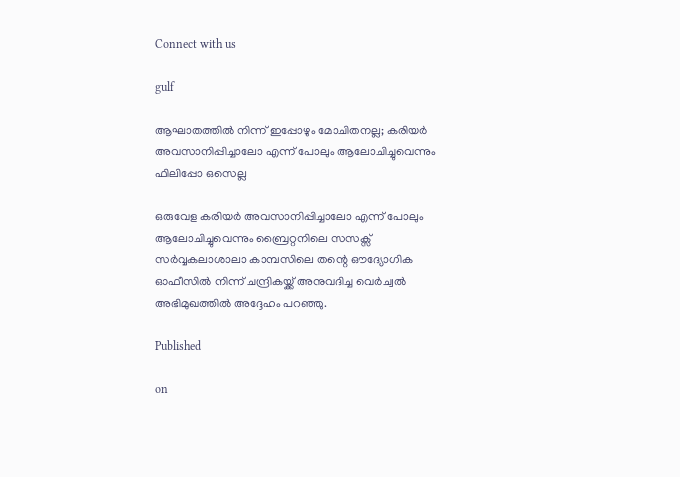Connect with us

gulf

ആഘാതത്തില്‍ നിന്ന് ഇപ്പോഴും മോചിതനല്ല; കരിയര്‍ അവസാനിപ്പിച്ചാലോ എന്ന് പോലും ആലോചിച്ചുവെന്നും ഫിലിപ്പോ ഒസെല്ല

ഒരുവേള കരിയര്‍ അവസാനിപ്പിച്ചാലോ എന്ന് പോലും ആലോചിച്ചുവെന്നും ബ്രൈറ്റനിലെ സസക്സ് സര്‍വ്വകലാശാലാ കാമ്പസിലെ തന്റെ ഔദ്യോഗിക ഓഫീസില്‍ നിന്ന് ചന്ദ്രികയ്ക്ക് അനുവദിച്ച വെര്‍ച്വല്‍ അഭിമുഖത്തില്‍ അദ്ദേഹം പറഞ്ഞു.

Published

on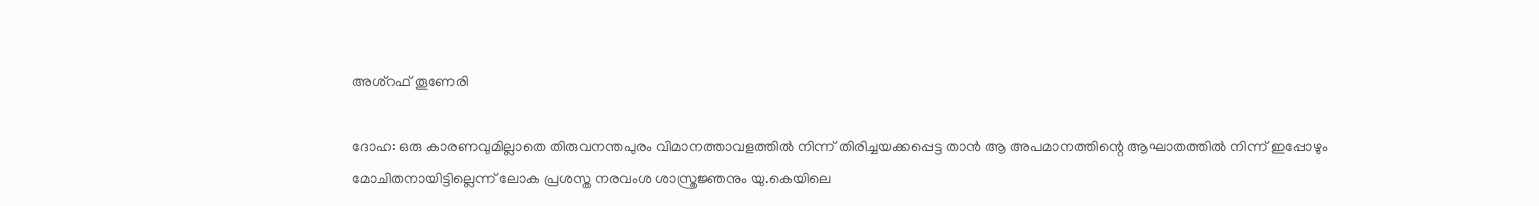അശ്റഫ് തൂണേരി

ദോഹ: ഒരു കാരണവുമില്ലാതെ തിരുവനന്തപുരം വിമാനത്താവളത്തില്‍ നിന്ന് തിരിച്ചയക്കപ്പെട്ട താന്‍ ആ അപമാനത്തിന്റെ ആഘാതത്തില്‍ നിന്ന് ഇപ്പോഴും മോചിതനായിട്ടില്ലെന്ന് ലോക പ്രശസ്ത നരവംശ ശാസ്ത്രജ്ഞനും യു.കെയിലെ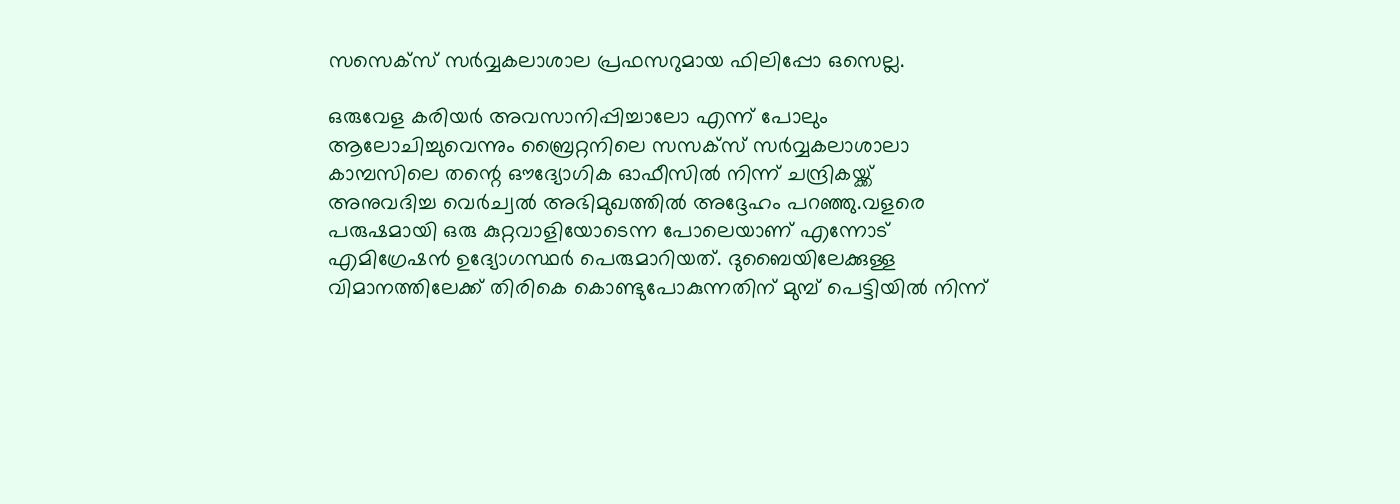സസെക്സ് സര്‍വ്വകലാശാല പ്രഫസറുമായ ഫിലിപ്പോ ഒസെല്ല.

ഒരുവേള കരിയര്‍ അവസാനിപ്പിച്ചാലോ എന്ന് പോലും ആലോചിച്ചുവെന്നും ബ്രൈറ്റനിലെ സസക്സ് സര്‍വ്വകലാശാലാ കാമ്പസിലെ തന്റെ ഔദ്യോഗിക ഓഫീസില്‍ നിന്ന് ചന്ദ്രികയ്ക്ക് അനുവദിച്ച വെര്‍ച്വല്‍ അഭിമുഖത്തില്‍ അദ്ദേഹം പറഞ്ഞു.വളരെ പരുഷമായി ഒരു കുറ്റവാളിയോടെന്ന പോലെയാണ് എന്നോട് എമിഗ്രേഷന്‍ ഉദ്യോഗസ്ഥര്‍ പെരുമാറിയത്. ദുബൈയിലേക്കുള്ള വിമാനത്തിലേക്ക് തിരികെ കൊണ്ടുപോകുന്നതിന് മുമ്പ് പെട്ടിയില്‍ നിന്ന്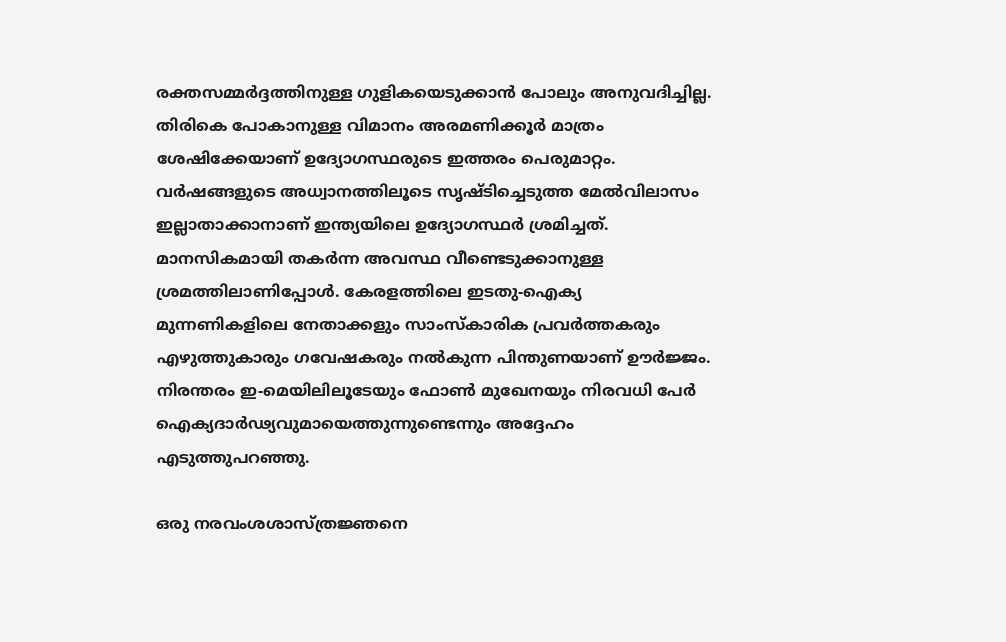രക്തസമ്മര്‍ദ്ദത്തിനുള്ള ഗുളികയെടുക്കാന്‍ പോലും അനുവദിച്ചില്ല. തിരികെ പോകാനുള്ള വിമാനം അരമണിക്കൂര്‍ മാത്രം ശേഷിക്കേയാണ് ഉദ്യോഗസ്ഥരുടെ ഇത്തരം പെരുമാറ്റം. വര്‍ഷങ്ങളുടെ അധ്വാനത്തിലൂടെ സൃഷ്ടിച്ചെടുത്ത മേല്‍വിലാസം ഇല്ലാതാക്കാനാണ് ഇന്ത്യയിലെ ഉദ്യോഗസ്ഥര്‍ ശ്രമിച്ചത്. മാനസികമായി തകര്‍ന്ന അവസ്ഥ വീണ്ടെടുക്കാനുള്ള ശ്രമത്തിലാണിപ്പോള്‍. കേരളത്തിലെ ഇടതു-ഐക്യ മുന്നണികളിലെ നേതാക്കളും സാംസ്‌കാരിക പ്രവര്‍ത്തകരും എഴുത്തുകാരും ഗവേഷകരും നല്‍കുന്ന പിന്തുണയാണ് ഊര്‍ജ്ജം. നിരന്തരം ഇ-മെയിലിലൂടേയും ഫോണ്‍ മുഖേനയും നിരവധി പേര്‍ ഐക്യദാര്‍ഢ്യവുമായെത്തുന്നുണ്ടെന്നും അദ്ദേഹം എടുത്തുപറഞ്ഞു.

ഒരു നരവംശശാസ്ത്രജ്ഞനെ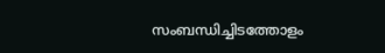സംബന്ധിച്ചിടത്തോളം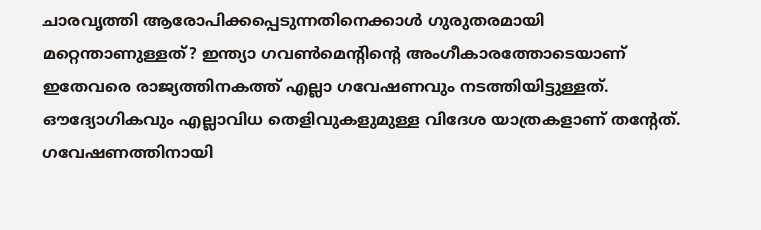ചാരവൃത്തി ആരോപിക്കപ്പെടുന്നതിനെക്കാള്‍ ഗുരുതരമായി മറ്റെന്താണുള്ളത്? ഇന്ത്യാ ഗവണ്‍മെന്റിന്റെ അംഗീകാരത്തോടെയാണ് ഇതേവരെ രാജ്യത്തിനകത്ത് എല്ലാ ഗവേഷണവും നടത്തിയിട്ടുള്ളത്. ഔദ്യോഗികവും എല്ലാവിധ തെളിവുകളുമുള്ള വിദേശ യാത്രകളാണ് തന്റേത്. ഗവേഷണത്തിനായി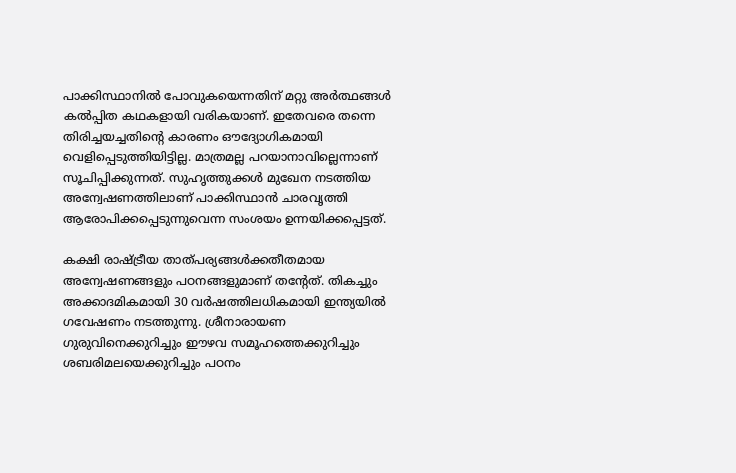പാക്കിസ്ഥാനില്‍ പോവുകയെന്നതിന് മറ്റു അര്‍ത്ഥങ്ങള്‍ കല്‍പ്പിത കഥകളായി വരികയാണ്. ഇതേവരെ തന്നെ തിരിച്ചയച്ചതിന്റെ കാരണം ഔദ്യോഗികമായി വെളിപ്പെടുത്തിയിട്ടില്ല. മാത്രമല്ല പറയാനാവില്ലെന്നാണ് സൂചിപ്പിക്കുന്നത്. സുഹൃത്തുക്കള്‍ മുഖേന നടത്തിയ അന്വേഷണത്തിലാണ് പാക്കിസ്ഥാന്‍ ചാരവൃത്തി ആരോപിക്കപ്പെടുന്നുവെന്ന സംശയം ഉന്നയിക്കപ്പെട്ടത്.

കക്ഷി രാഷ്ട്രീയ താത്പര്യങ്ങള്‍ക്കതീതമായ അന്വേഷണങ്ങളും പഠനങ്ങളുമാണ് തന്റേത്. തികച്ചും അക്കാദമികമായി 30 വര്‍ഷത്തിലധികമായി ഇന്ത്യയില്‍ ഗവേഷണം നടത്തുന്നു. ശ്രീനാരായണ ഗുരുവിനെക്കുറിച്ചും ഈഴവ സമൂഹത്തെക്കുറിച്ചും ശബരിമലയെക്കുറിച്ചും പഠനം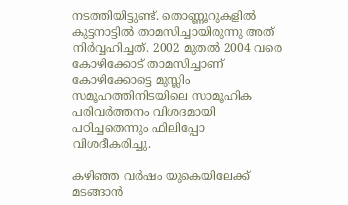നടത്തിയിട്ടുണ്ട്. തൊണ്ണൂറുകളില്‍ കുട്ടനാട്ടില്‍ താമസിച്ചായിരുന്നു അത് നിര്‍വ്വഹിച്ചത്. 2002 മുതല്‍ 2004 വരെ കോഴിക്കോട് താമസിച്ചാണ് കോഴിക്കോട്ടെ മുസ്ലിം സമൂഹത്തിനിടയിലെ സാമൂഹിക പരിവര്‍ത്തനം വിശദമായി പഠിച്ചതെന്നും ഫിലിപ്പോ വിശദീകരിച്ചു.

കഴിഞ്ഞ വര്‍ഷം യുകെയിലേക്ക് മടങ്ങാന്‍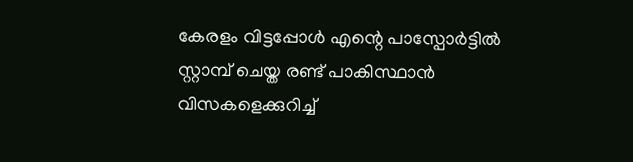കേരളം വിട്ടപ്പോള്‍ എന്റെ പാസ്പോര്‍ട്ടില്‍ സ്റ്റാമ്പ് ചെയ്ത രണ്ട് പാകിസ്ഥാന്‍ വിസകളെക്കുറിച്ച്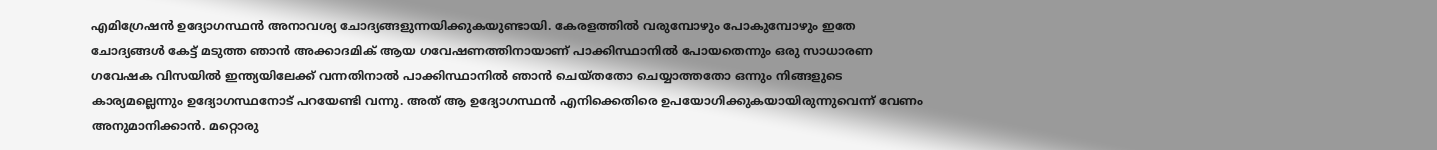എമിഗ്രേഷന്‍ ഉദ്യോഗസ്ഥന്‍ അനാവശ്യ ചോദ്യങ്ങളുന്നയിക്കുകയുണ്ടായി. കേരളത്തില്‍ വരുമ്പോഴും പോകുമ്പോഴും ഇതേ ചോദ്യങ്ങള്‍ കേട്ട് മടുത്ത ഞാന്‍ അക്കാദമിക് ആയ ഗവേഷണത്തിനായാണ് പാക്കിസ്ഥാനില്‍ പോയതെന്നും ഒരു സാധാരണ ഗവേഷക വിസയില്‍ ഇന്ത്യയിലേക്ക് വന്നതിനാല്‍ പാക്കിസ്ഥാനില്‍ ഞാന്‍ ചെയ്തതോ ചെയ്യാത്തതോ ഒന്നും നിങ്ങളുടെ കാര്യമല്ലെന്നും ഉദ്യോഗസ്ഥനോട് പറയേണ്ടി വന്നു. അത് ആ ഉദ്യോഗസ്ഥന്‍ എനിക്കെതിരെ ഉപയോഗിക്കുകയായിരുന്നുവെന്ന് വേണം അനുമാനിക്കാന്‍. മറ്റൊരു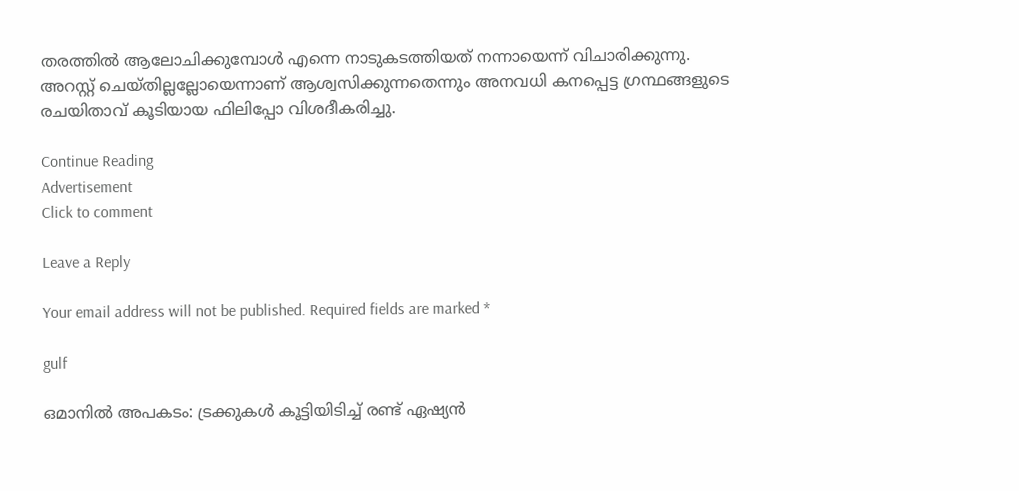തരത്തില്‍ ആലോചിക്കുമ്പോള്‍ എന്നെ നാടുകടത്തിയത് നന്നായെന്ന് വിചാരിക്കുന്നു. അറസ്റ്റ് ചെയ്തില്ലല്ലോയെന്നാണ് ആശ്വസിക്കുന്നതെന്നും അനവധി കനപ്പെട്ട ഗ്രന്ഥങ്ങളുടെ രചയിതാവ് കൂടിയായ ഫിലിപ്പോ വിശദീകരിച്ചു.

Continue Reading
Advertisement
Click to comment

Leave a Reply

Your email address will not be published. Required fields are marked *

gulf

ഒമാനില്‍ അപകടം: ട്രക്കുകള്‍ കൂട്ടിയിടിച്ച് രണ്ട് ഏഷ്യന്‍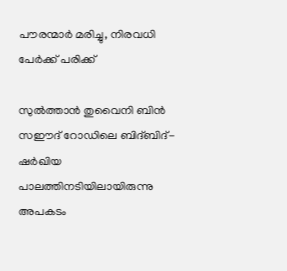പൗരന്മാര്‍ മരിച്ചു, നിരവധി പേര്‍ക്ക് പരിക്ക്

സുല്‍ത്താന്‍ തുവൈനി ബിന്‍ സഈദ് റോഡിലെ ബിദ്ബിദ്-ഷര്‍ഖിയ പാലത്തിനടിയിലായിരുന്നു അപകടം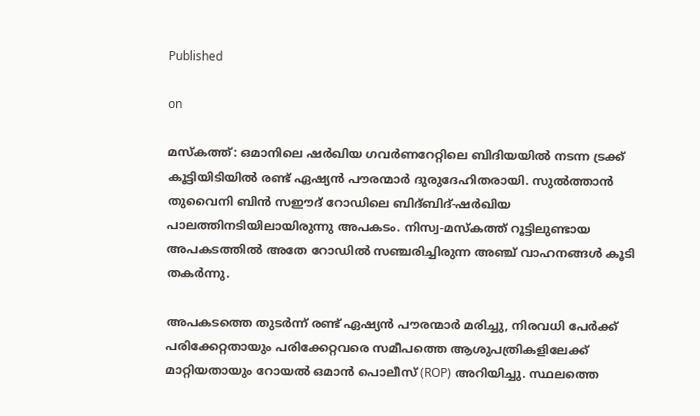Published

on

മസ്‌കത്ത്: ഒമാനിലെ ഷര്‍ഖിയ ഗവര്‍ണറേറ്റിലെ ബിദിയയില്‍ നടന്ന ട്രക്ക് കൂട്ടിയിടിയില്‍ രണ്ട് ഏഷ്യന്‍ പൗരന്മാര്‍ ദുരുദേഹിതരായി. സുല്‍ത്താന്‍ തുവൈനി ബിന്‍ സഈദ് റോഡിലെ ബിദ്ബിദ്-ഷര്‍ഖിയ പാലത്തിനടിയിലായിരുന്നു അപകടം. നിസ്വ-മസ്‌കത്ത് റൂട്ടിലുണ്ടായ അപകടത്തില്‍ അതേ റോഡില്‍ സഞ്ചരിച്ചിരുന്ന അഞ്ച് വാഹനങ്ങള്‍ കൂടി തകര്‍ന്നു.

അപകടത്തെ തുടര്‍ന്ന് രണ്ട് ഏഷ്യന്‍ പൗരന്മാര്‍ മരിച്ചു, നിരവധി പേര്‍ക്ക് പരിക്കേറ്റതായും പരിക്കേറ്റവരെ സമീപത്തെ ആശുപത്രികളിലേക്ക് മാറ്റിയതായും റോയല്‍ ഒമാന്‍ പൊലീസ് (ROP) അറിയിച്ചു. സ്ഥലത്തെ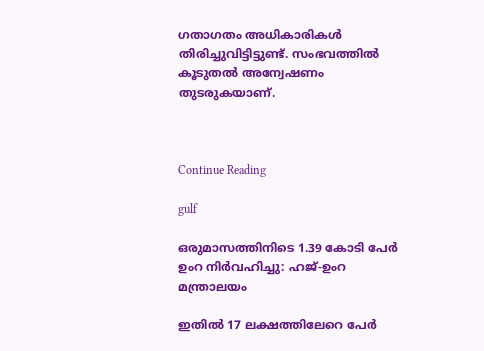ഗതാഗതം അധികാരികള്‍ തിരിച്ചുവിട്ടിട്ടുണ്ട്. സംഭവത്തില്‍ കൂടുതല്‍ അന്വേഷണം തുടരുകയാണ്.



Continue Reading

gulf

ഒരുമാസത്തിനിടെ 1.39 കോടി പേര്‍ ഉംറ നിര്‍വഹിച്ചു: ഹജ്-ഉംറ മന്ത്രാലയം

ഇതില്‍ 17 ലക്ഷത്തിലേറെ പേര്‍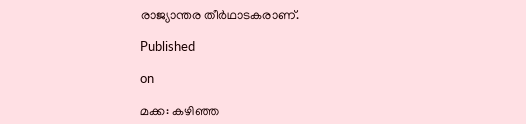രാജ്യാന്തര തീര്‍ഥാടകരാണ്.

Published

on

മക്ക: കഴിഞ്ഞ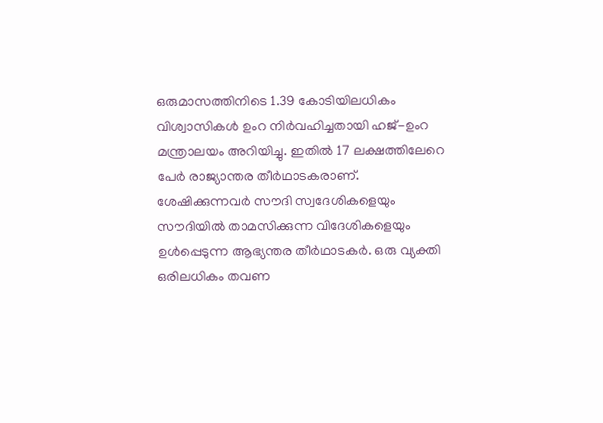ഒരുമാസത്തിനിടെ 1.39 കോടിയിലധികം വിശ്വാസികള്‍ ഉംറ നിര്‍വഹിച്ചതായി ഹജ്-ഉംറ മന്ത്രാലയം അറിയിച്ചു. ഇതില്‍ 17 ലക്ഷത്തിലേറെ പേര്‍ രാജ്യാന്തര തീര്‍ഥാടകരാണ്. ശേഷിക്കുന്നവര്‍ സൗദി സ്വദേശികളെയും സൗദിയില്‍ താമസിക്കുന്ന വിദേശികളെയും ഉള്‍പ്പെടുന്ന ആഭ്യന്തര തീര്‍ഥാടകര്‍. ഒരു വ്യക്തി ഒരിലധികം തവണ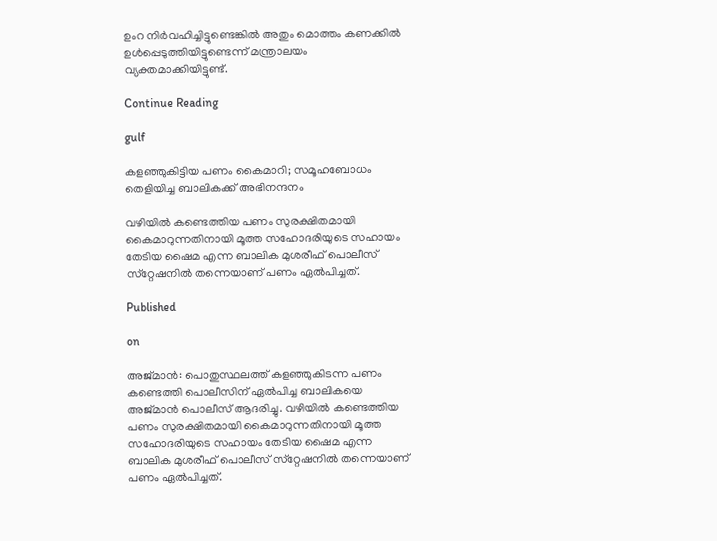ഉംറ നിര്‍വഹിച്ചിട്ടുണ്ടെങ്കില്‍ അതും മൊത്തം കണക്കില്‍ ഉള്‍പ്പെടുത്തിയിട്ടുണ്ടെന്ന് മന്ത്രാലയം വ്യക്തമാക്കിയിട്ടുണ്ട്.

Continue Reading

gulf

കളഞ്ഞുകിട്ടിയ പണം കൈമാറി; സമൂഹബോധം തെളിയിച്ച ബാലികക്ക് അഭിനന്ദനം

വഴിയില്‍ കണ്ടെത്തിയ പണം സുരക്ഷിതമായി കൈമാറുന്നതിനായി മൂത്ത സഹോദരിയുടെ സഹായം തേടിയ ഷൈമ എന്ന ബാലിക മുശരീഫ് പൊലീസ് സ്‌റ്റേഷനില്‍ തന്നെയാണ് പണം ഏല്‍പിച്ചത്.

Published

on

അജ്മാന്‍: പൊതുസ്ഥലത്ത് കളഞ്ഞുകിടന്ന പണം കണ്ടെത്തി പൊലീസിന് ഏല്‍പിച്ച ബാലികയെ അജ്മാന്‍ പൊലീസ് ആദരിച്ചു. വഴിയില്‍ കണ്ടെത്തിയ പണം സുരക്ഷിതമായി കൈമാറുന്നതിനായി മൂത്ത സഹോദരിയുടെ സഹായം തേടിയ ഷൈമ എന്ന ബാലിക മുശരീഫ് പൊലീസ് സ്‌റ്റേഷനില്‍ തന്നെയാണ് പണം ഏല്‍പിച്ചത്.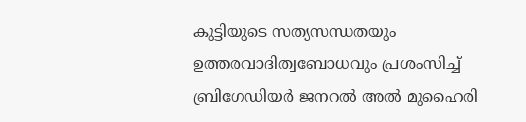കുട്ടിയുടെ സത്യസന്ധതയും ഉത്തരവാദിത്വബോധവും പ്രശംസിച്ച് ബ്രിഗേഡിയര്‍ ജനറല്‍ അല്‍ മുഹൈരി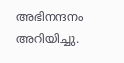അഭിനന്ദനം അറിയിച്ചു.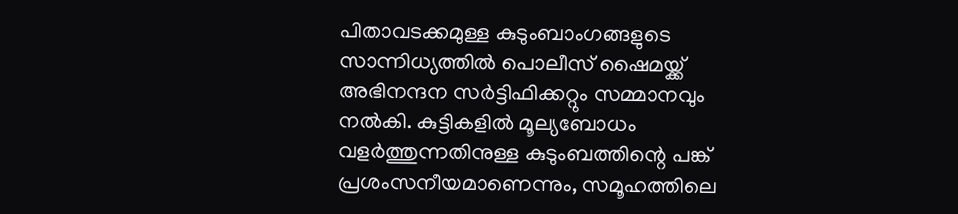പിതാവടക്കമുള്ള കുടുംബാംഗങ്ങളുടെ സാന്നിധ്യത്തില്‍ പൊലീസ് ഷൈമയ്ക്ക് അഭിനന്ദന സര്‍ട്ടിഫിക്കറ്റും സമ്മാനവും നല്‍കി. കുട്ടികളില്‍ മൂല്യബോധം വളര്‍ത്തുന്നതിനുള്ള കുടുംബത്തിന്റെ പങ്ക് പ്രശംസനീയമാണെന്നും, സമൂഹത്തിലെ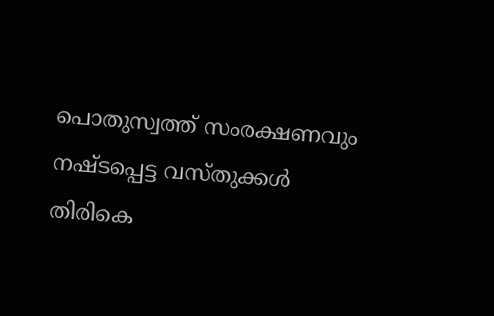പൊതുസ്വത്ത് സംരക്ഷണവും നഷ്ടപ്പെട്ട വസ്തുക്കള്‍ തിരികെ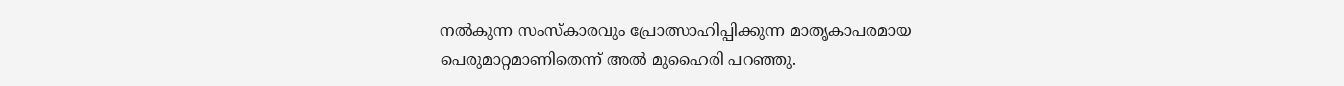നല്‍കുന്ന സംസ്‌കാരവും പ്രോത്സാഹിപ്പിക്കുന്ന മാതൃകാപരമായ പെരുമാറ്റമാണിതെന്ന് അല്‍ മുഹൈരി പറഞ്ഞു.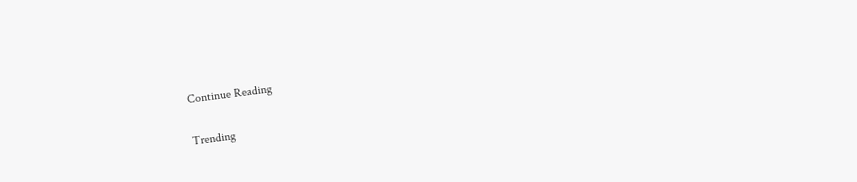Continue Reading

Trending